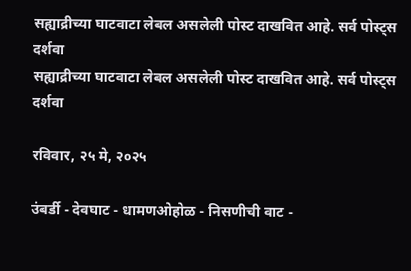सह्याद्रीच्या घाटवाटा लेबल असलेली पोस्ट दाखवित आहे. सर्व पोस्ट्‍स दर्शवा
सह्याद्रीच्या घाटवाटा लेबल असलेली पोस्ट दाखवित आहे. सर्व पोस्ट्‍स दर्शवा

रविवार, २५ मे, २०२५

उंबर्डी - देवघाट - धामणओहोळ - निसणीची वाट -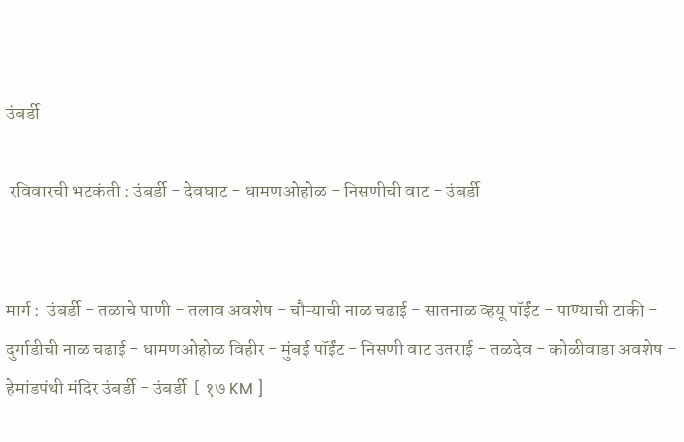उंबर्डी

 रविवारची भटकंती : उंबर्डी - देवघाट - धामणओहोळ - निसणीची वाट - उंबर्डी


मार्ग :  उंबर्डी - तळाचे पाणी - तलाव अवशेष - चौऱ्याची नाळ चढाई - सातनाळ व्हयू पॉईंट - पाण्याची टाकी - दुर्गाडीची नाळ चढाई - धामणओहोळ विहीर - मुंबई पॉईंट - निसणी वाट उतराई - तळदेव - कोळीवाडा अवशेष - हेमांडपंथी मंदिर उंबर्डी - उंबर्डी  [ १७ KM ]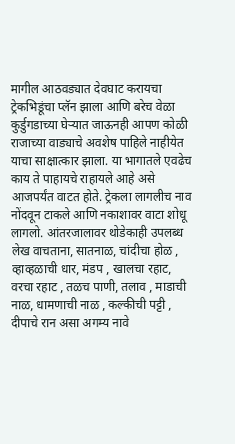मागील आठवड्यात देवघाट करायचा ट्रेकभिडूंचा प्लॅन झाला आणि बरेच वेळा कुर्डुगडाच्या घेऱ्यात जाऊनही आपण कोळी राजाच्या वाड्याचे अवशेष पाहिले नाहीयेत याचा साक्षात्कार झाला. या भागातले एवढेच काय ते पाहायचे राहायले आहे असे आजपर्यंत वाटत होते. ट्रेकला लागलीच नाव नोंदवून टाकले आणि नकाशावर वाटा शोधू लागलो. आंतरजालावर थोडेकाही उपलब्ध लेख वाचताना, सातनाळ, चांदीचा होळ , व्हाव्हळाची धार, मंडप , खालचा रहाट, वरचा रहाट , तळच पाणी, तलाव , माडाची नाळ, धामणाची नाळ , कल्कीची पट्टी , दीपाचे रान असा अगम्य नावे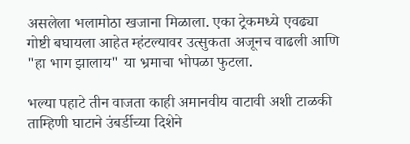असलेला भलामोठा खजाना मिळाला. एका ट्रेकमध्ये एवढ्या गोष्टी बघायला आहेत म्हंटल्यावर उत्सुकता अजूनच वाढली आणि "हा भाग झालाय" या भ्रमाचा भोपळा फुटला.

भल्या पहाटे तीन वाजता काही अमानवीय वाटावी अशी टाळकी ताम्हिणी घाटाने उंबर्डीच्या दिशेने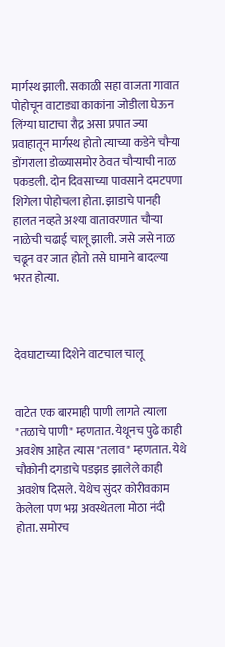मार्गस्थ झाली. सकाळी सहा वाजता गावात पोहोचून वाटाड्या काकांना जोडीला घेऊन लिंग्या घाटाचा रौद्र असा प्रपात ज्या प्रवाहातून मार्गस्थ होतो त्याच्या कडेने चौऱ्या डोंगराला डोळ्यासमोर ठेवत चौऱ्याची नाळ पकडली. दोन दिवसाच्या पावसाने दमटपणा शिगेला पोहोचला होता. झाडाचे पानही हालत नव्हते अश्या वातावरणात चौऱ्या नाळेची चढाई चालू झाली. जसे जसे नाळ चढून वर जात होतो तसे घामाने बादल्या भरत होत्या.



देवघाटाच्या दिशेने वाटचाल चालू


वाटेत एक बारमाही पाणी लागते त्याला "तळाचे पाणी" म्हणतात. येथूनच पुढे काही अवशेष आहेत त्यास "तलाव" म्हणतात. येथे चौकोनी दगडाचे पडझड झालेले काही अवशेष दिसले. येथेच सुंदर कोरीवकाम केलेला पण भग्न अवस्थेतला मोठा नंदी होता. समोरच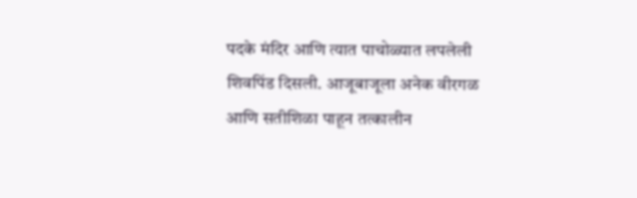पदके मंदिर आणि त्यात पाचोळ्यात लपलेली शिवपिंड दिसली. आजूबाजूला अनेक वीरगळ आणि सतीशिळा पाहून तत्कालीन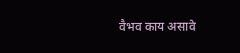वैभव काय असावे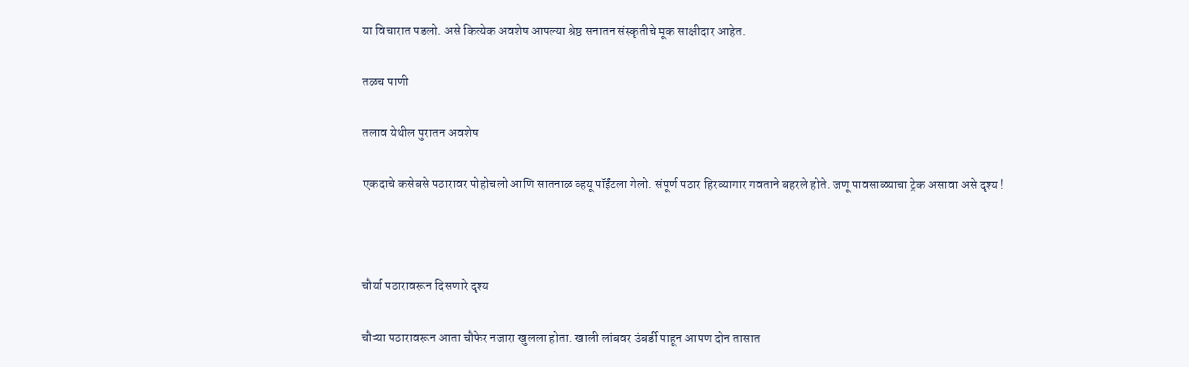या विचारात पडलो. असे कित्येक अवशेष आपल्या श्रेष्ठ सनातन संस्कृतीचे मूक साक्षीदार आहेत.

तळच पाणी

तलाव येथील पुरातन अवशेष

एकदाचे कसेबसे पठारावर पोहोचलो आणि सातनाळ व्हयू पॉईंटला गेलो. संपूर्ण पठार हिरव्यागार गवताने बहरले होते. जणू पावसाळ्याचा ट्रेक असावा असे दृश्य !



चौर्या पठारावरून दिसणारे दृश्य

चौऱ्या पठारावरून आता चौफेर नजारा खुलला होता. खाली लांबवर उंबर्डी पाहून आपण दोन तासात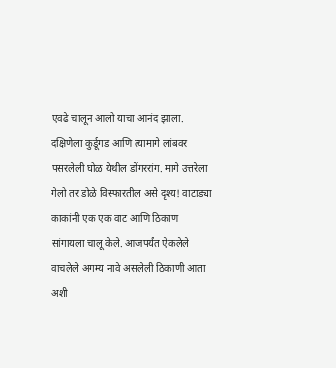एवढे चालून आलो याचा आनंद झाला. दक्षिणेला कुर्डूगड आणि त्यामागे लांबवर पसरलेली घोळ येथील डोंगररांग. मागे उत्तरेला गेलो तर डोळे विस्फारतील असे दृश्य! वाटाड्या काकांनी एक एक वाट आणि ठिकाण सांगायला चालू केले. आजपर्यंत ऐकलेले वाचलेले अगम्य नावे असलेली ठिकाणी आता अशी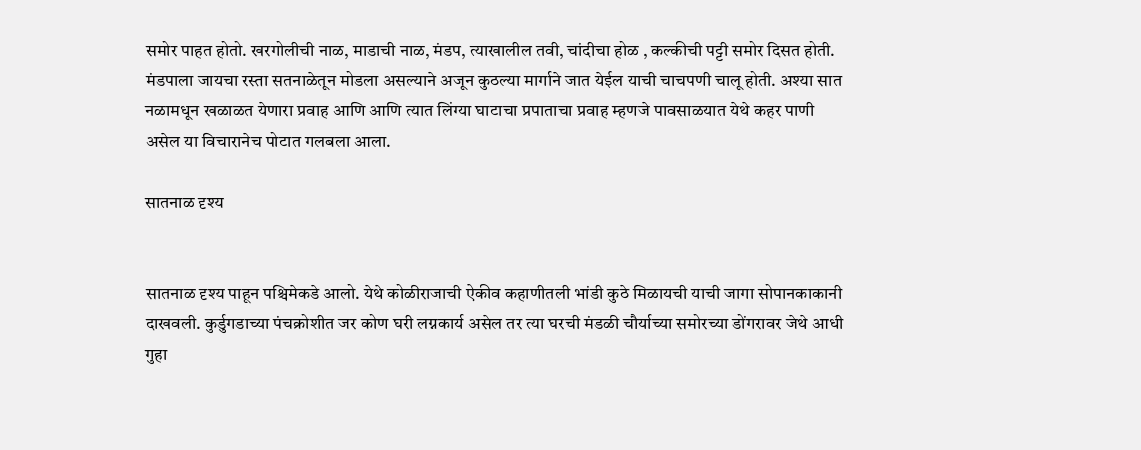समोर पाहत होतो. खरगोलीची नाळ, माडाची नाळ, मंडप, त्याखालील तवी, चांदीचा होळ , कल्कीची पट्टी समोर दिसत होती. मंडपाला जायचा रस्ता सतनाळेतून मोडला असल्याने अजून कुठल्या मार्गाने जात येईल याची चाचपणी चालू होती. अश्या सात नळामधून खळाळत येणारा प्रवाह आणि आणि त्यात लिंग्या घाटाचा प्रपाताचा प्रवाह म्हणजे पावसाळयात येथे कहर पाणी असेल या विचारानेच पोटात गलबला आला.

सातनाळ दृश्य


सातनाळ दृश्य पाहून पश्चिमेकडे आलो. येथे कोळीराजाची ऐकीव कहाणीतली भांडी कुठे मिळायची याची जागा सोपानकाकानी दाखवली. कुर्डुगडाच्या पंचक्रोशीत जर कोण घरी लग्नकार्य असेल तर त्या घरची मंडळी चौर्याच्या समोरच्या डोंगरावर जेथे आधी गुहा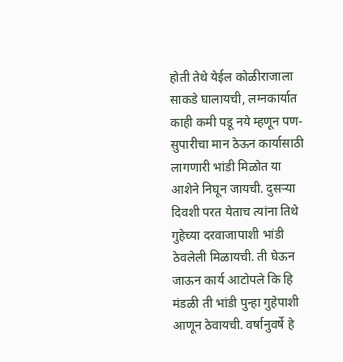होती तेथे येईल कोळीराजाला साकडे घालायची, लग्नकार्यात काही कमी पडू नये म्हणून पण-सुपारीचा मान ठेऊन कार्यासाठी लागणारी भांडी मिळोत या आशेने निघून जायची. दुसऱ्या दिवशी परत येताच त्यांना तिथे गुहेच्या दरवाजापाशी भांडी ठेवलेली मिळायची. ती घेऊन जाऊन कार्य आटोपले कि हि मंडळी ती भांडी पुन्हा गुहेपाशी आणून ठेवायची. वर्षानुवर्षे हे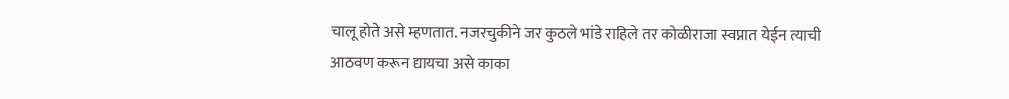चालू होते असे म्हणतात. नजरचुकीने जर कुठले भांडे राहिले तर कोळीराजा स्वप्नात येईन त्याची आठवण करून द्यायचा असे काका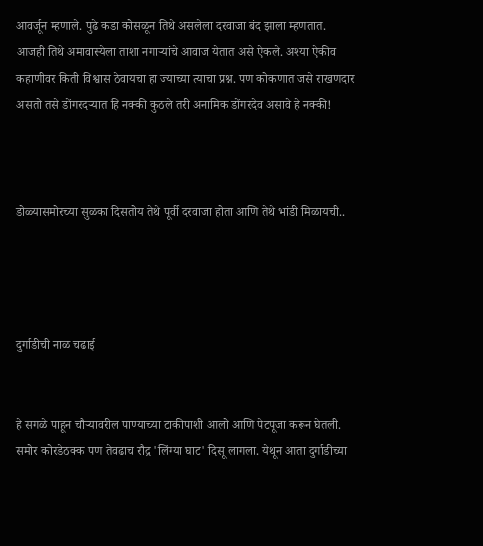आवर्जून म्हणाले. पुढे कडा कोसळून तिथे असलेला दरवाजा बंद झाला म्हणतात. आजही तिथे अमावास्येला ताशा नगाऱ्यांचे आवाज येतात असे ऐकले. अश्या ऐकीव कहाणीवर किती विश्वास ठेवायचा हा ज्याच्या त्याचा प्रश्न. पण कोकणात जसे राखणदार असतो तसे डोंगरदऱ्यात हि नक्की कुठले तरी अनामिक डोंगरदेव असावे हे नक्की!



डोळ्यासमोरच्या सुळका दिसतोय तेथे पूर्वी दरवाजा होता आणि तेथे भांडी मिळायची..




दुर्गाडीची नाळ चढाई


हे सगळे पाहून चौऱ्यावरील पाण्याच्या टाकीपाशी आलो आणि पेटपूजा करून घेतली. समोर कोरडेठक्क पण तेवढाच रौद्र 'लिंग्या घाट' दिसू लागला. येथून आता दुर्गाडीच्या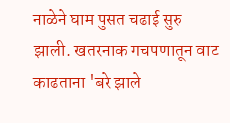नाळेने घाम पुसत चढाई सुरु झाली. खतरनाक गचपणातून वाट काढताना 'बरे झाले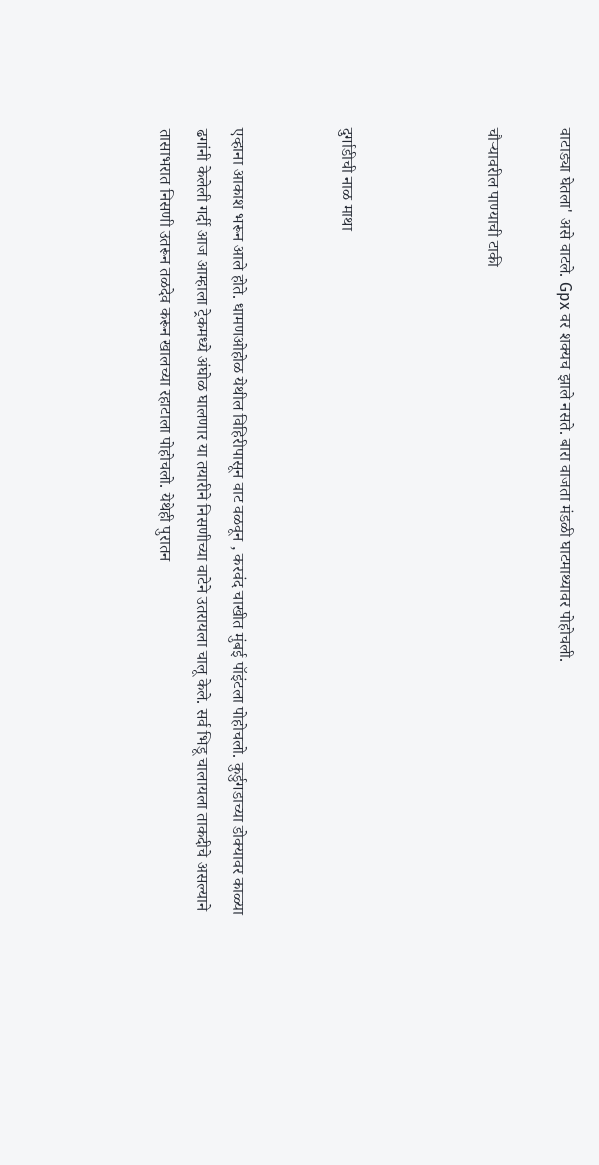वाटाड्या घेतला' असे वाटले. Gpx वर शक्यच झाले नसते. बारा वाजता मंडळी घाटमाथ्यावर पोहोचली.

चौऱ्यावरील पाण्याची टाकी



दुर्गाडीची नाळ माथा


एव्हाना आकाश भरून आले होते. धामणओहोळ येथील विहिरीपासून वाट वळवून , करवंद चाखीत मुंबई पॉइंटला पोहोचलो. कुर्डुगडाच्या डोक्यावर काळ्या ढगांनी केलेली गर्दी आज आम्हाला ट्रेकमध्ये अंघोळ घालणार या तयारीने निसणीच्या वाटेने उतरायला चालू केले. सर्व भिडू चालायला ताकदीचे असल्याने तासाभरात निसणी उतरून तळदेव करून खालच्या रहाटाला पोहोचलो. येथेही पुरातन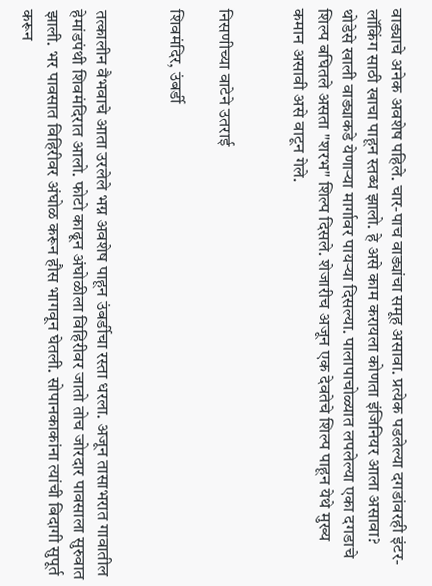वाड्याचे अनेक अवशेष पहिले. चार-पाच वाड्यांचा समूह असावा. प्रत्येक पडलेल्या दगडांवरही इंटर-लॉकिंग साठी खाचा पाहून स्तब्ध झालो. हे असे काम करायला कोणता इंजिनियर आला असावा?  थोडेसे खाली वाड्याकडे येणाऱ्या मार्गावर पायऱ्या दिसल्या. पालापाचोळ्यात लपलेल्या एका दगडाचे शिल्प बघितले असता "शरभ" शिल्प दिसले. शेजारीच अजून एक देवतेचे शिल्प पाहून येथे मुख्य कमान असावी असे वाटून गेले.


निसणीच्या वाटेने उतराई

शिवमंदिर, उंबर्डी


तत्कालीन वैभवाचे आता उरलेले भग्न अवशेष पाहून उंबर्डीचा रस्ता धरला. अजून तासाभरात गावातील हेमांडपंथी शिवमंदिरात आलो. फोटो काढून अंघोळीला विहिरीवर जातो तोच जोरदार पावसाला सुरुवात झाली. भर पावसात विहिरीवर अंघोळ करून हौस भागवून घेतली. सोपानकाकांना त्यांची बिदागी सुपूर्त करून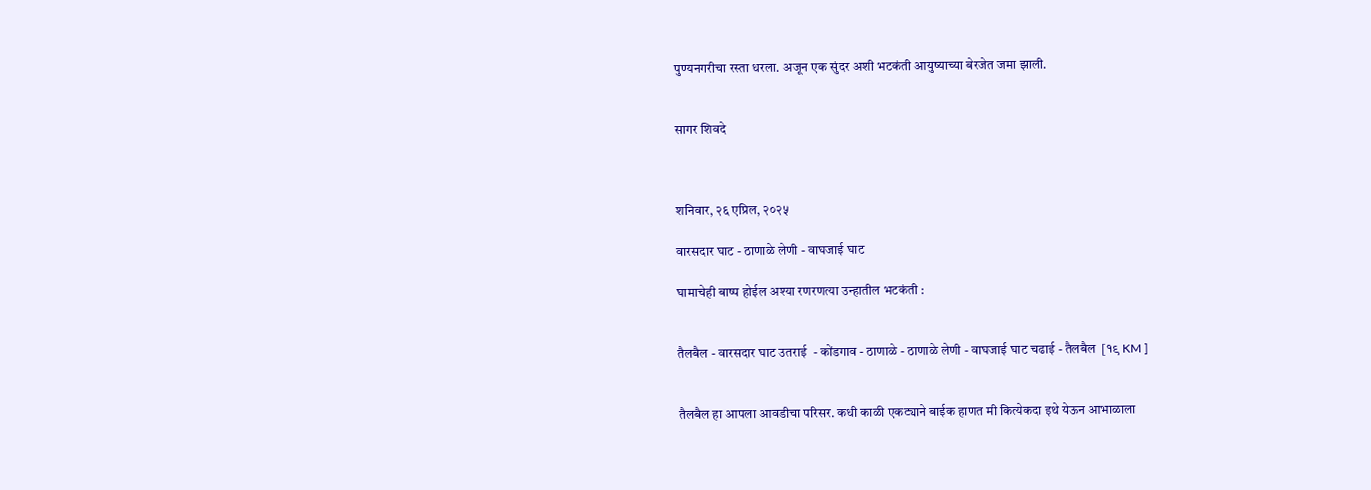पुण्यनगरीचा रस्ता धरला. अजून एक सुंदर अशी भटकंती आयुष्याच्या बेरजेत जमा झाली.


सागर शिवदे



शनिवार, २६ एप्रिल, २०२५

वारसदार घाट - ठाणाळे लेणी - वाघजाई घाट

घामाचेही बाष्प होईल अश्या रणरणत्या उन्हातील भटकंती :


तैलबैल - वारसदार घाट उतराई  - कोंडगाव - ठाणाळे - ठाणाळे लेणी - वाघजाई घाट चढाई - तैलबैल  [१९ KM ]


तैलबैल हा आपला आवडीचा परिसर. कधी काळी एकट्याने बाईक हाणत मी कित्येकदा इथे येऊन आभाळाला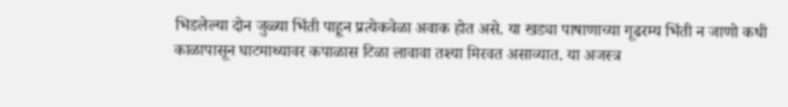भिडलेल्या दोन जुळ्या भिंती पाहून प्रत्येकवेळा अवाक होत असे. या खड्या पाषाणाच्या गूढरम्य भिंती न जाणो कधी काळापासून घाटमाथ्यावर कपाळास टिळा लावावा तश्या मिरवत असाव्यात. या अजस्त्र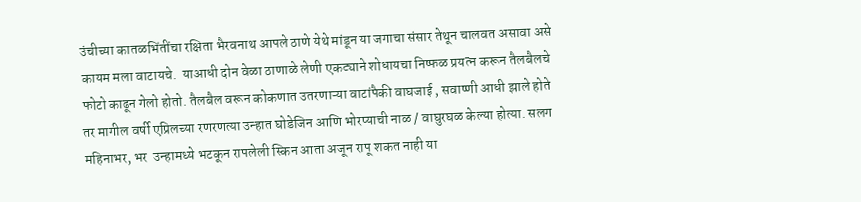उंचीच्या कातळभिंतींचा रक्षिता भैरवनाथ आपले ठाणे येथे मांडून या जगाचा संसार तेथून चालवत असावा असे कायम मला वाटायचे.  याआधी दोन वेळा ठाणाळे लेणी एकट्याने शोधायचा निष्फळ प्रयत्न करून तैलबैलचे फोटो काढून गेलो होतो. तैलबैल वरून कोकणात उतरणाऱ्या वाटांपैकी वाघजाई , सवाष्णी आधी झाले होते तर मागील वर्षी एप्रिलच्या रणरणत्या उन्हात घोडेजिन आणि भोरप्याची नाळ / वाघुरघळ केल्या होत्या. सलग महिनाभर, भर  उन्हामध्ये भटकून रापलेली स्किन आता अजून रापू शकत नाही या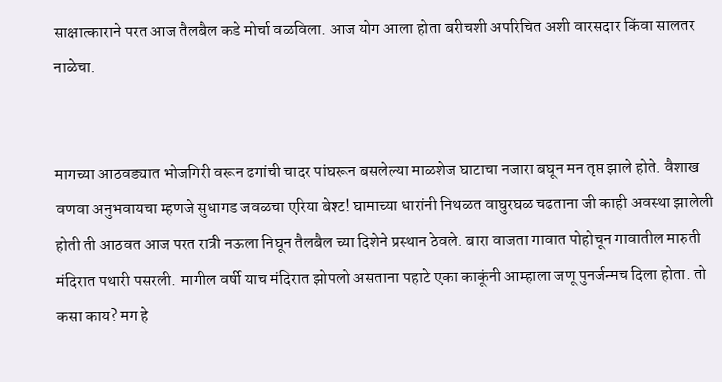साक्षात्काराने परत आज तैलबैल कडे मोर्चा वळविला. आज योग आला होता बरीचशी अपरिचित अशी वारसदार किंवा सालतर नाळेचा.


मागच्या आठवड्यात भोजगिरी वरून ढगांची चादर पांघरून बसलेल्या माळशेज घाटाचा नजारा बघून मन तृप्त झाले होते. वैशाख वणवा अनुभवायचा म्हणजे सुधागड जवळचा एरिया बेश्ट! घामाच्या धारांनी निथळत वाघुरघळ चढताना जी काही अवस्था झालेली होती ती आठवत आज परत रात्री नऊला निघून तैलबैल च्या दिशेने प्रस्थान ठेवले. बारा वाजता गावात पोहोचून गावातील मारुती मंदिरात पथारी पसरली. मागील वर्षी याच मंदिरात झोपलो असताना पहाटे एका काकूंनी आम्हाला जणू पुनर्जन्मच दिला होता. तो कसा काय? मग हे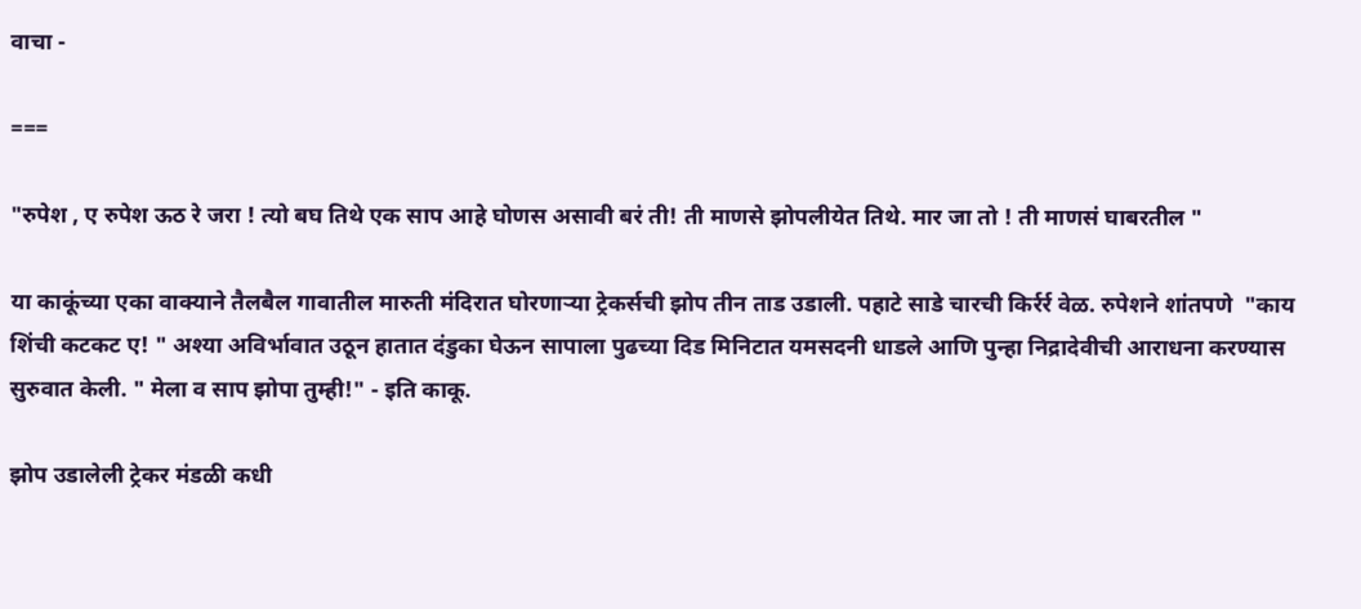वाचा -

===

"रुपेश , ए रुपेश ऊठ रे जरा ! त्यो बघ तिथे एक साप आहे घोणस असावी बरं ती! ती माणसे झोपलीयेत तिथे. मार जा तो ! ती माणसं घाबरतील "

या काकूंच्या एका वाक्याने तैलबैल गावातील मारुती मंदिरात घोरणाऱ्या ट्रेकर्सची झोप तीन ताड उडाली. पहाटे साडे चारची किर्रर्र वेळ. रुपेशने शांतपणे  "काय शिंची कटकट ए! " अश्या अविर्भावात उठून हातात दंडुका घेऊन सापाला पुढच्या दिड मिनिटात यमसदनी धाडले आणि पुन्हा निद्रादेवीची आराधना करण्यास सुरुवात केली. " मेला व साप झोपा तुम्ही!" - इति काकू.

झोप उडालेली ट्रेकर मंडळी कधी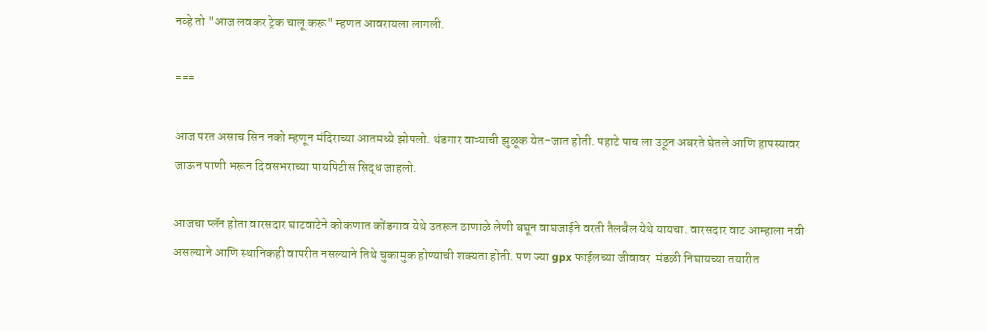नव्हे तो "आज लवकर ट्रेक चालू करू" म्हणत आवरायला लागली.

===

आज परत असाच सिन नको म्हणून मंदिराच्या आतमध्ये झोपलो. थंडगार वाऱ्याची झुळूक येत-जात होती. पहाटे पाच ला उठून अबरते घेतले आणि हापस्यावर जाऊन पाणी भरून दिवसभराच्या पायपिटीस सिद्ध जाहलो.

आजचा प्लॅन होता वारसदार घाटवाटेने कोकणात कोंडगाव येथे उतरून ठाणाळे लेणी बघून वाघजाईने वरती तैलबैल येथे यायचा. वारसदार वाट आम्हाला नवी असल्याने आणि स्थानिकही वापरीत नसल्याने तिथे चुकामुक होण्याची शक्यता होती. पण ज्या gpx फाईलच्या जीवावर  मंडळी निघायच्या तयारीत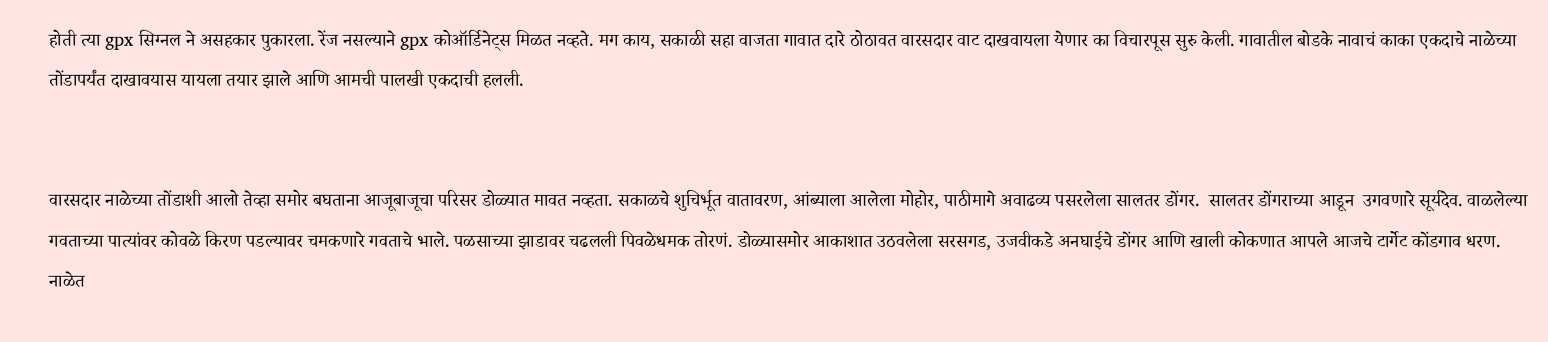होती त्या gpx सिग्नल ने असहकार पुकारला. रेंज नसल्याने gpx कोऑर्डिनेट्स मिळत नव्हते. मग काय, सकाळी सहा वाजता गावात दारे ठोठावत वारसदार वाट दाखवायला येणार का विचारपूस सुरु केली. गावातील बोडके नावाचं काका एकदाचे नाळेच्या तोंडापर्यंत दाखावयास यायला तयार झाले आणि आमची पालखी एकदाची हलली.


वारसदार नाळेच्या तोंडाशी आलो तेव्हा समोर बघताना आजूबाजूचा परिसर डोळ्यात मावत नव्हता. सकाळचे शुचिर्भूत वातावरण, आंब्याला आलेला मोहोर, पाठीमागे अवाढव्य पसरलेला सालतर डोंगर.  सालतर डोंगराच्या आडून  उगवणारे सूर्यदेव. वाळलेल्या गवताच्या पात्यांवर कोवळे किरण पडल्यावर चमकणारे गवताचे भाले. पळसाच्या झाडावर चढलली पिवळेधमक तोरणं. डोळ्यासमोर आकाशात उठवलेला सरसगड, उजवीकडे अनघाईचे डोंगर आणि खाली कोकणात आपले आजचे टार्गेट कोंडगाव धरण.  नाळेत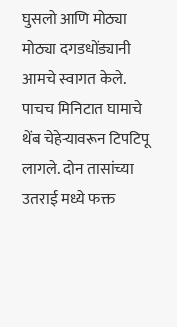घुसलो आणि मोठ्या मोठ्या दगडधोंड्यानी आमचे स्वागत केले. पाचच मिनिटात घामाचे थेंब चेहेऱ्यावरून टिपटिपू लागले. दोन तासांच्या उतराई मध्ये फक्त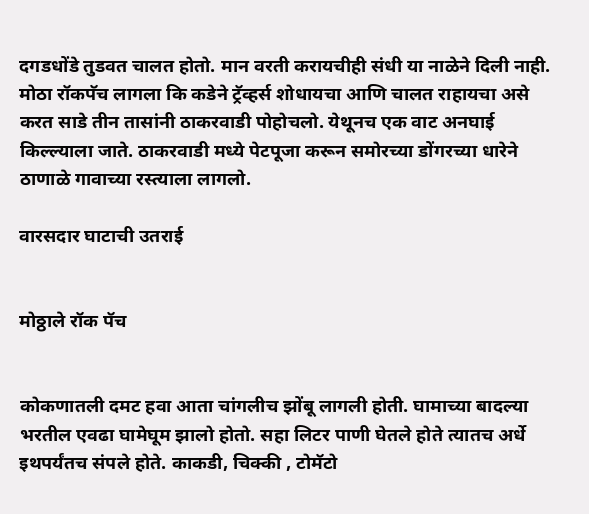दगडधोंडे तुडवत चालत होतो. मान वरती करायचीही संधी या नाळेने दिली नाही. मोठा रॉकपॅच लागला कि कडेने ट्रॅव्हर्स शोधायचा आणि चालत राहायचा असे करत साडे तीन तासांनी ठाकरवाडी पोहोचलो. येथूनच एक वाट अनघाई किल्ल्याला जाते. ठाकरवाडी मध्ये पेटपूजा करून समोरच्या डोंगरच्या धारेने ठाणाळे गावाच्या रस्त्याला लागलो.

वारसदार घाटाची उतराई


मोठ्ठाले रॉक पॅच


कोकणातली दमट हवा आता चांगलीच झोंबू लागली होती. घामाच्या बादल्या भरतील एवढा घामेघूम झालो होतो. सहा लिटर पाणी घेतले होते त्यातच अर्धे इथपर्यंतच संपले होते. काकडी, चिक्की , टोमॅटो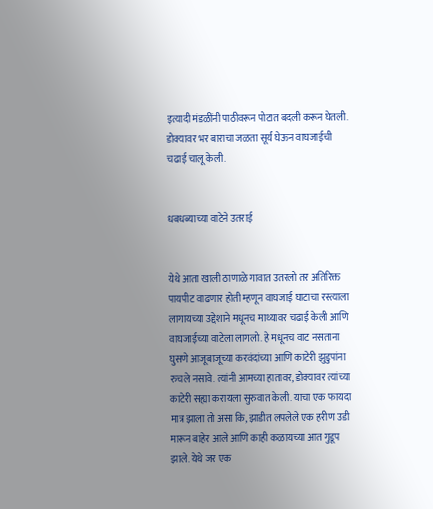इत्यादी मंडळींनी पाठीवरून पोटात बदली करून घेतली. डोक्यावर भर बाराचा जळता सूर्य घेऊन वाघजाईची चढाई चालू केली.


धबधब्याच्या वाटेने उतराई


येथे आता खाली ठाणाळे गावात उतरलो तर अतिरिक्त पायपीट वाढणार होती म्हणून वाघजाई घाटाचा रस्त्याला लागायच्या उद्देशाने मधूनच माथ्यावर चढाई केली आणि वाघजाईच्या वाटेला लागलो. हे मधूनच वाट नसताना घुसणे आजूबाजूच्या करवंदांच्या आणि काटेरी झुडुपांना रुचले नसावे. त्यांनी आमच्या हातावर, डोक्यावर त्यांच्या काटेरी सह्या करायला सुरुवात केली. याचा एक फायदा मात्र झाला तो असा कि, झाडीत लपलेले एक हरीण उडी मारून बाहेर आले आणि काही कळायच्या आत गुडूप झाले. येथे जर एक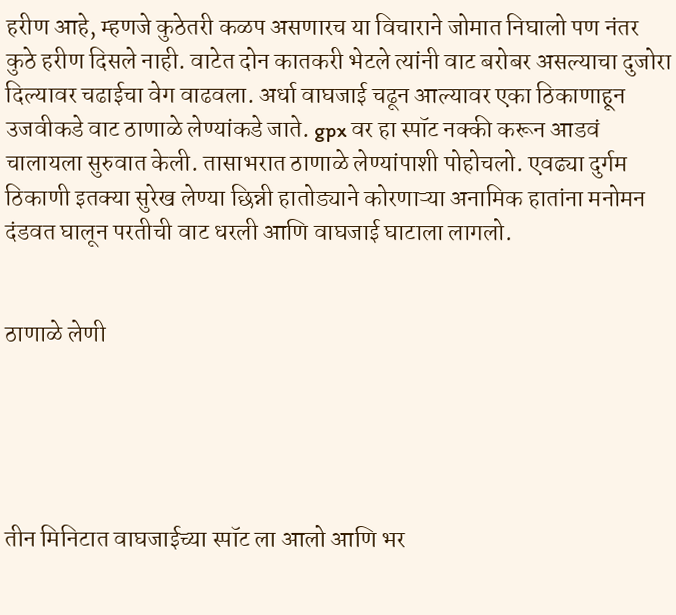हरीण आहे, म्हणजे कुठेतरी कळप असणारच या विचाराने जोमात निघालो पण नंतर कुठे हरीण दिसले नाही. वाटेत दोन कातकरी भेटले त्यांनी वाट बरोबर असल्याचा दुजोरा दिल्यावर चढाईचा वेग वाढवला. अर्धा वाघजाई चढून आल्यावर एका ठिकाणाहून उजवीकडे वाट ठाणाळे लेण्यांकडे जाते. gpx वर हा स्पॉट नक्की करून आडवं चालायला सुरुवात केली. तासाभरात ठाणाळे लेण्यांपाशी पोहोचलो. एवढ्या दुर्गम ठिकाणी इतक्या सुरेख लेण्या छिन्नी हातोड्याने कोरणाऱ्या अनामिक हातांना मनोमन दंडवत घालून परतीची वाट धरली आणि वाघजाई घाटाला लागलो.


ठाणाळे लेणी





तीन मिनिटात वाघजाईच्या स्पॉट ला आलो आणि भर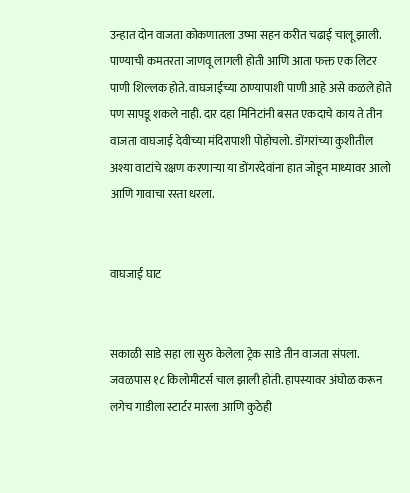उन्हात दोन वाजता कोकणातला उष्मा सहन करीत चढाई चालू झाली. पाण्याची कमतरता जाणवू लागली होती आणि आता फक्त एक लिटर पाणी शिल्लक होते. वाघजाईच्या ठाण्यापाशी पाणी आहे असे कळले होते पण सापडू शकले नाही. दार दहा मिनिटांनी बसत एकदाचे काय ते तीन वाजता वाघजाई देवीच्या मंदिरापाशी पोहोचलो. डोंगरांच्या कुशीतील अश्या वाटांचे रक्षण करणाऱ्या या डोंगरदेवांना हात जोडून माथ्यावर आलो आणि गावाचा रस्ता धरला.


वाघजाई घाट


सकाळी साडे सहा ला सुरु केलेला ट्रेक साडे तीन वाजता संपला. जवळपास १८ किलोमीटर्स चाल झाली होती. हापस्यावर अंघोळ करून लगेच गाडीला स्टार्टर मारला आणि कुठेही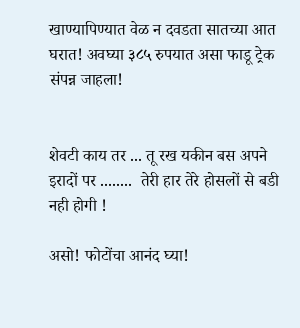खाण्यापिण्यात वेळ न दवडता सातच्या आत घरात! अवघ्या ३८५ रुपयात असा फाडू ट्रेक संपन्न जाहला!


शेवटी काय तर ... तू रख यकीन बस अपने इरादों पर ........  तेरी हार तेरे होसलों से बडी नही होगी !

असो! फोटोंचा आनंद घ्या!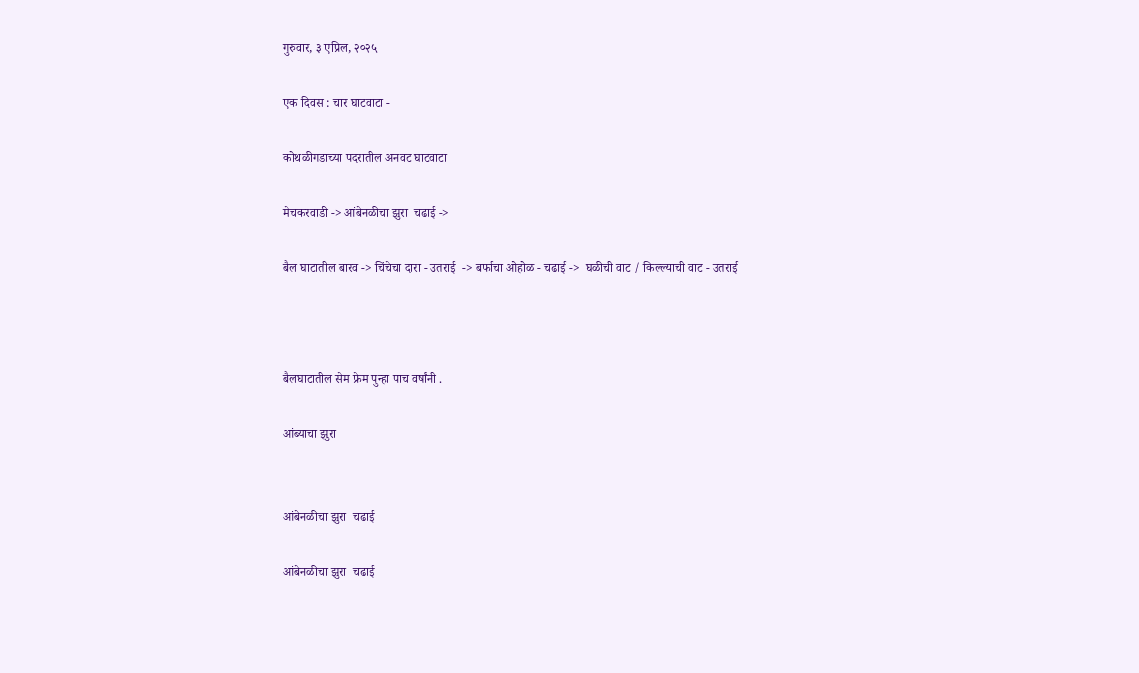गुरुवार, ३ एप्रिल, २०२५

एक दिवस : चार घाटवाटा -

कोथळीगडाच्या पदरातील अनवट घाटवाटा

मेचकरवाडी -> आंबेनळीचा झुरा  चढाई ->

बैल घाटातील बारव -> चिंचेचा दारा - उतराई  -> बर्फाचा ओहोळ - चढाई ->  घळीची वाट / किल्ल्याची वाट - उतराई



बैलघाटातील सेम फ्रेम पुन्हा पाच वर्षांनी .

आंब्याचा झुरा


आंबेनळीचा झुरा  चढाई

आंबेनळीचा झुरा  चढाई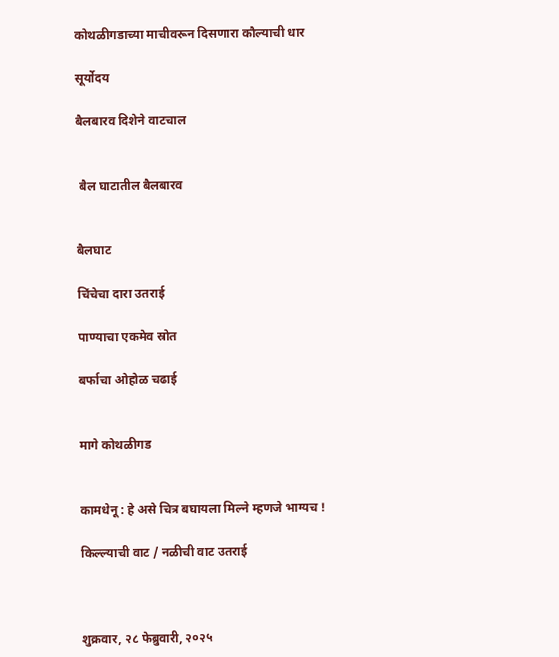कोथळीगडाच्या माचीवरून दिसणारा कौल्याची धार

सूर्योदय

बैलबारव दिशेने वाटचाल


 बैल घाटातील बैलबारव


बैलघाट

चिंचेचा दारा उतराई

पाण्याचा एकमेव स्रोत

बर्फाचा ओहोळ चढाई


मागे कोथळीगड


कामधेनू : हे असे चित्र बघायला मिल्ने म्हणजे भाग्यच !

किल्ल्याची वाट / नळीची वाट उतराई



शुक्रवार, २८ फेब्रुवारी, २०२५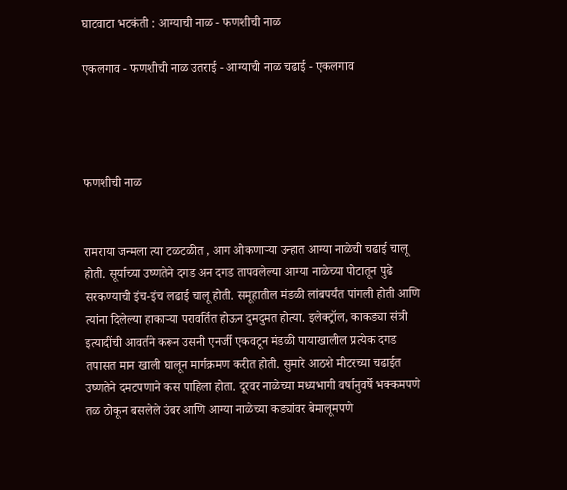घाटवाटा भटकंती : आग्याची नाळ - फणशीची नाळ

एकलगाव - फणशीची नाळ उतराई - आग्याची नाळ चढाई - एकलगाव




फणशीची नाळ


रामराया जन्मला त्या टळटळीत , आग ओकणाऱ्या उन्हात आग्या नाळेची चढाई चालू होती. सूर्याच्या उष्णतेने दगड अन दगड तापवलेल्या आग्या नाळेच्या पोटातून पुढे सरकण्याची इंच-इंच लढाई चालू होती. समूहातील मंडळी लांबपर्यंत पांगली होती आणि त्यांना दिलेल्या हाकाऱ्या परावर्तित होऊन दुमदुमत होत्या. इलेक्ट्रॉल, काकड्या संत्री इत्यादींची आवर्तने करून उसनी एनर्जी एकवटून मंडळी पायाखालील प्रत्येक दगड तपासत मान खाली घालून मार्गक्रमण करीत होती. सुमारे आठशे मीटरच्या चढाईत उष्णतेने दमटपणाने कस पाहिला होता. दूरवर नाळेच्या मध्यभागी वर्षानुवर्षे भक्कमपणे तळ ठोकून बसलेले उंबर आणि आग्या नाळेच्या कड्यांवर बेमालूमपणे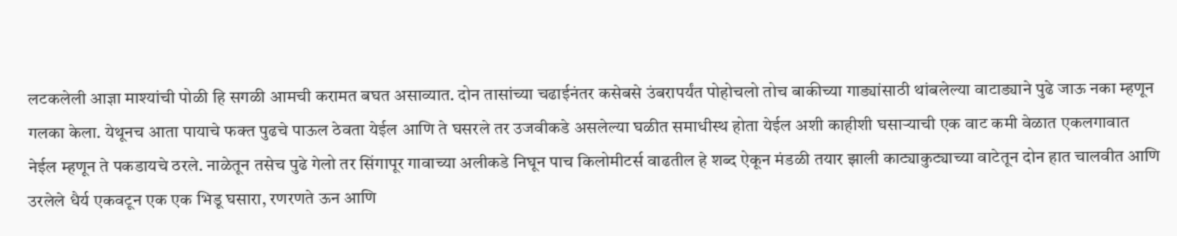लटकलेली आज्ञा माश्यांची पोळी हि सगळी आमची करामत बघत असाव्यात. दोन तासांच्या चढाईनंतर कसेबसे उंबरापर्यंत पोहोचलो तोच बाकीच्या गाड्यांसाठी थांबलेल्या वाटाड्याने पुढे जाऊ नका म्हणून गलका केला. येथूनच आता पायाचे फक्त पुढचे पाऊल ठेवता येईल आणि ते घसरले तर उजवीकडे असलेल्या घळीत समाधीस्थ होता येईल अशी काहीशी घसाऱ्याची एक वाट कमी वेळात एकलगावात नेईल म्हणून ते पकडायचे ठरले. नाळेतून तसेच पुढे गेलो तर सिंगापूर गावाच्या अलीकडे निघून पाच किलोमीटर्स वाढतील हे शब्द ऐकून मंडळी तयार झाली काट्याकुट्याच्या वाटेतून दोन हात चालवीत आणि उरलेले धैर्य एकवटून एक एक भिडू घसारा, रणरणते ऊन आणि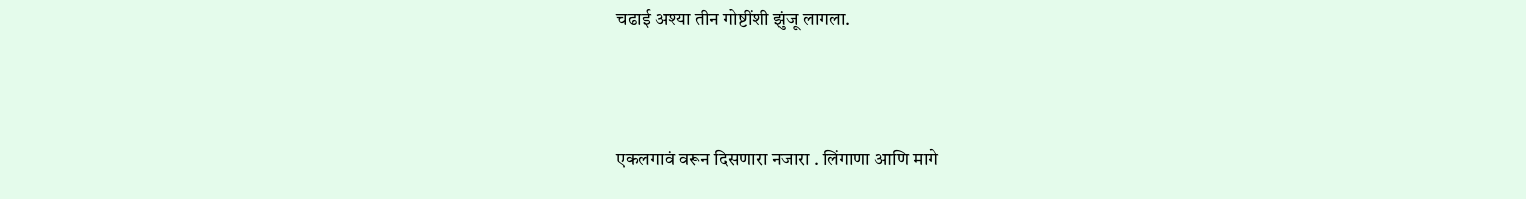चढाई अश्या तीन गोष्टींशी झुंजू लागला.



एकलगावं वरून दिसणारा नजारा . लिंगाणा आणि मागे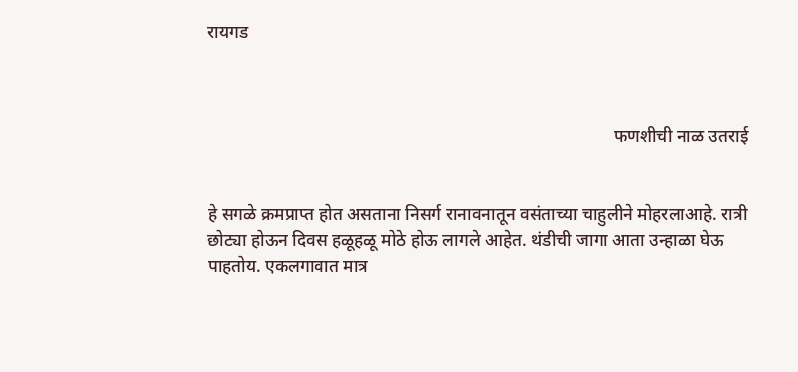रायगड



                                                                                            फणशीची नाळ उतराई


हे सगळे क्रमप्राप्त होत असताना निसर्ग रानावनातून वसंताच्या चाहुलीने मोहरलाआहे. रात्री छोट्या होऊन दिवस हळूहळू मोठे होऊ लागले आहेत. थंडीची जागा आता उन्हाळा घेऊ पाहतोय. एकलगावात मात्र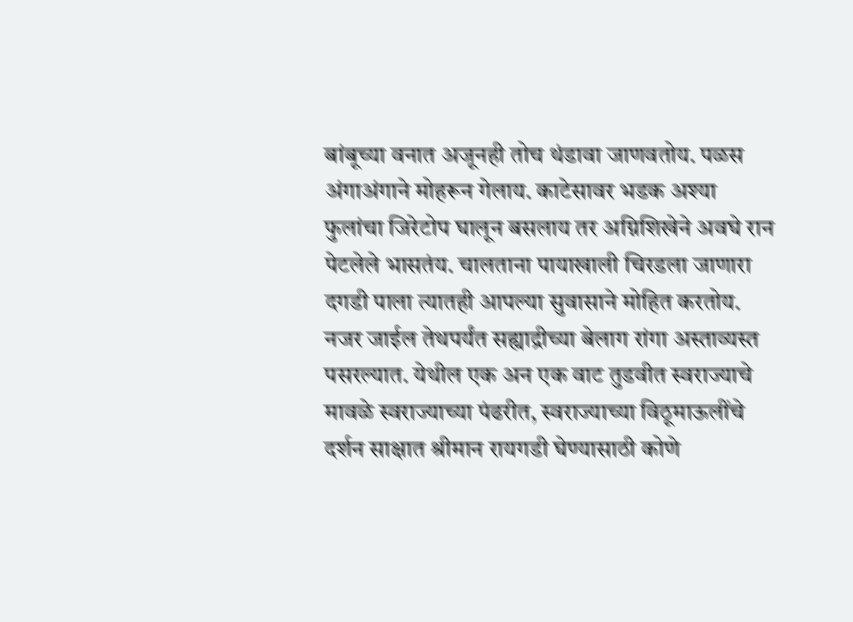बांबूच्या वनात अजूनही तोच थंडावा जाणवतोय. पळस अंगाअंगाने मोहरून गेलाय. काटेसावर भडक अश्या फुलांचा जिरेटोप घालून बसलाय तर अग्निशिखेने अवघे रान पेटलेले भासतंय. चालताना पायाखाली चिरडला जाणारा दगडी पाला त्यातही आपल्या सुवासाने मोहित करतोय. नजर जाईल तेथपर्यंत सह्याद्रीच्या बेलाग रांगा अस्ताव्यस्त पसरल्यात. येथील एक अन एक वाट तुडवीत स्वराज्याचे मावळे स्वराज्याच्या पंढरीत, स्वराज्याच्या विठूमाऊलींचे दर्शन साक्षात श्रीमान रायगडी घेण्यासाठी कोणे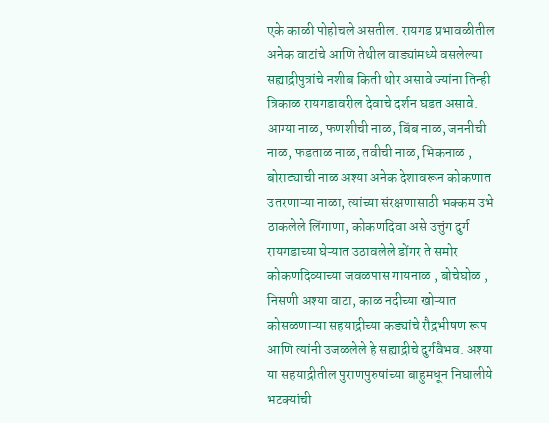एके काळी पोहोचले असतील. रायगड प्रभावळीतील अनेक वाटांचे आणि तेथील वाड्यांमध्ये वसलेल्या सह्याद्रीपुत्रांचे नशीब किती थोर असावे ज्यांना तिन्ही त्रिकाळ रायगडावरील देवाचे दर्शन घडत असावे. आग्या नाळ, फणशीची नाळ, बिंब नाळ, जननीची नाळ, फडताळ नाळ, तवीची नाळ, भिकनाळ , बोराट्याची नाळ अश्या अनेक देशावरून कोकणात उतरणाऱ्या नाळा, त्यांच्या संरक्षणासाठी भक्कम उभे ठाकलेले लिंगाणा, कोकणदिवा असे उत्तुंग दुर्ग रायगडाच्या घेऱ्यात उठावलेले डोंगर ते समोर कोकणदिव्याच्या जवळपास गायनाळ , बोचेघोळ , निसणी अश्या वाटा, काळ नदीच्या खोऱ्यात कोसळणाऱ्या सहयाद्रीच्या कड्यांचे रौद्रभीषण रूप आणि त्यांनी उजळलेले हे सह्याद्रीचे दुर्गवैभव. अश्या या सहयाद्रीतील पुराणपुरुषांच्या बाहुमधून निघालीये भटक्यांची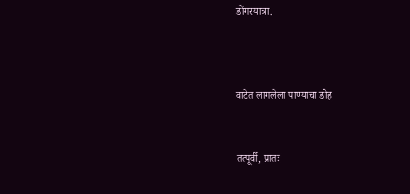डोंगरयात्रा.



वाटेत लागलेला पाण्याचा डोह


तत्पूर्वी, प्रातः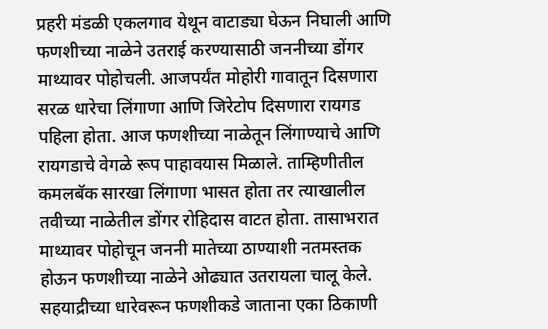प्रहरी मंडळी एकलगाव येथून वाटाड्या घेऊन निघाली आणि फणशीच्या नाळेने उतराई करण्यासाठी जननीच्या डोंगर माथ्यावर पोहोचली. आजपर्यंत मोहोरी गावातून दिसणारा सरळ धारेचा लिंगाणा आणि जिरेटोप दिसणारा रायगड पहिला होता. आज फणशीच्या नाळेतून लिंगाण्याचे आणि रायगडाचे वेगळे रूप पाहावयास मिळाले. ताम्हिणीतील कमलबॅक सारखा लिंगाणा भासत होता तर त्याखालील तवीच्या नाळेतील डोंगर रोहिदास वाटत होता. तासाभरात माथ्यावर पोहोचून जननी मातेच्या ठाण्याशी नतमस्तक होऊन फणशीच्या नाळेने ओढ्यात उतरायला चालू केले. सहयाद्रीच्या धारेवरून फणशीकडे जाताना एका ठिकाणी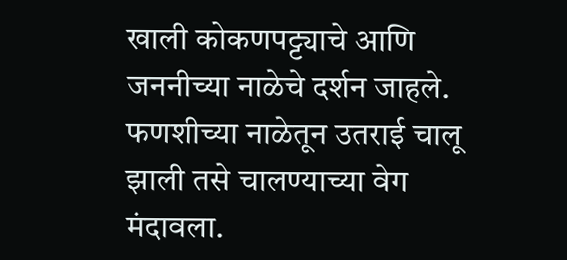खाली कोकणपट्ट्याचे आणि जननीच्या नाळेचे दर्शन जाहले. फणशीच्या नाळेतून उतराई चालू झाली तसे चालण्याच्या वेग मंदावला.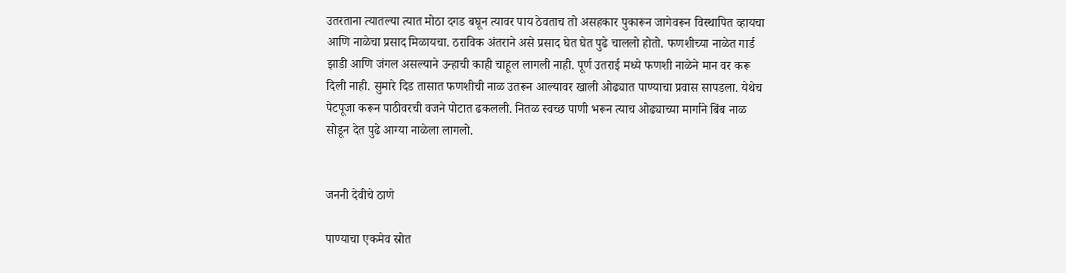उतरताना त्यातल्या त्यात मोठा दगड बघून त्यावर पाय ठेवताच तो असहकार पुकारून जागेवरून विस्थापित व्हायचा आणि नाळेचा प्रसाद मिळायचा. ठराविक अंतराने असे प्रसाद घेत घेत पुढे चाललो होतो. फणशीच्या नाळेत गार्ड झाडी आणि जंगल असल्याने उन्हाची काही चाहूल लागली नाही. पूर्ण उतराई मध्ये फणशी नाळेने मान वर करू दिली नाही. सुमारे दिड तासात फणशीची नाळ उतरून आल्यावर खाली ओढ्यात पाण्याचा प्रवास सापडला. येथेच पेटपूजा करून पाठीवरची वजने पोटात ढकलली. नितळ स्वच्छ पाणी भरून त्याच ओढ्याच्या मार्गाने बिंब नाळ सोडून देत पुढे आग्या नाळेला लागलो.


जननी देवीचे ठाणे

पाण्याचा एकमेव स्रोत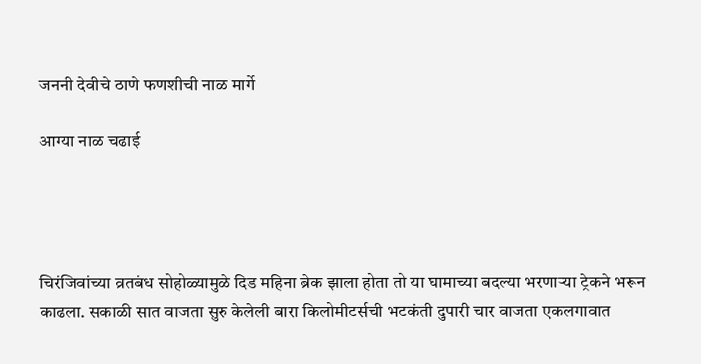जननी देवीचे ठाणे फणशीची नाळ मार्गे

आग्या नाळ चढाई




चिरंजिवांच्या व्रतबंध सोहोळ्यामुळे दिड महिना ब्रेक झाला होता तो या घामाच्या बदल्या भरणाऱ्या ट्रेकने भरून काढला. सकाळी सात वाजता सुरु केलेली बारा किलोमीटर्सची भटकंती दुपारी चार वाजता एकलगावात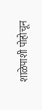शाळेपाशी पोहोचून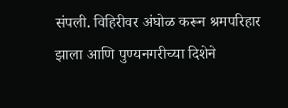संपली. विहिरीवर अंघोळ करून श्रमपरिहार झाला आणि पुण्यनगरीच्या दिशेने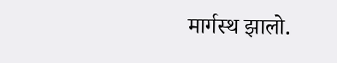मार्गस्थ झालो.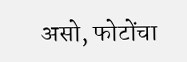असो, फोटोंचा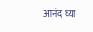आनंद घ्या